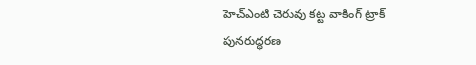హెచ్ఎంటి చెరువు కట్ట వాకింగ్ ట్రాక్ పునరుద్ధరణ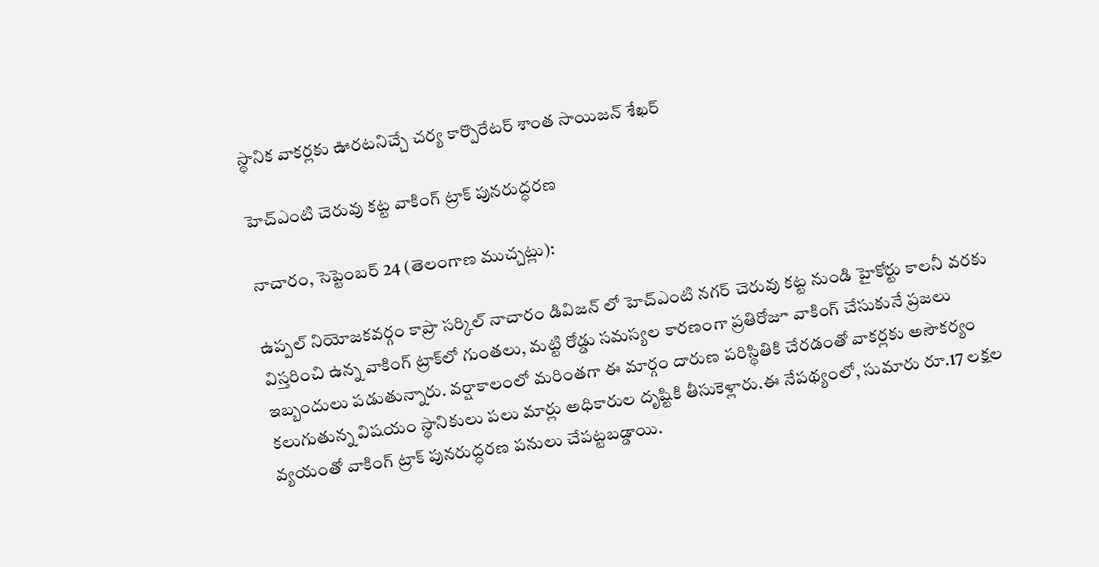స్థానిక వాకర్లకు ఊరటనిచ్చే చర్య కార్పొరేటర్ శాంత సాయిజన్ శేఖర్

హెచ్ఎంటి చెరువు కట్ట వాకింగ్ ట్రాక్ పునరుద్ధరణ

నాచారం, సెప్టెంబర్ 24 (తెలంగాణ ముచ్చట్లు):

ఉప్పల్ నియోజకవర్గం కాప్రా సర్కిల్ నాచారం డివిజన్ లో హెచ్ఎంటి నగర్ చెరువు కట్ట నుండి హైకోర్టు కాలనీ వరకు విస్తరించి ఉన్న వాకింగ్ ట్రాక్‌లో గుంతలు, మట్టి రోడ్డు సమస్యల కారణంగా ప్రతిరోజూ వాకింగ్ చేసుకునే ప్రజలు ఇబ్బందులు పడుతున్నారు. వర్షాకాలంలో మరింతగా ఈ మార్గం దారుణ పరిస్థితికి చేరడంతో వాకర్లకు అసౌకర్యం కలుగుతున్న విషయం స్థానికులు పలు మార్లు అధికారుల దృష్టికి తీసుకెళ్లారు.ఈ నేపథ్యంలో, సుమారు రూ.17 లక్షల వ్యయంతో వాకింగ్ ట్రాక్ పునరుద్ధరణ పనులు చేపట్టబడ్డాయి.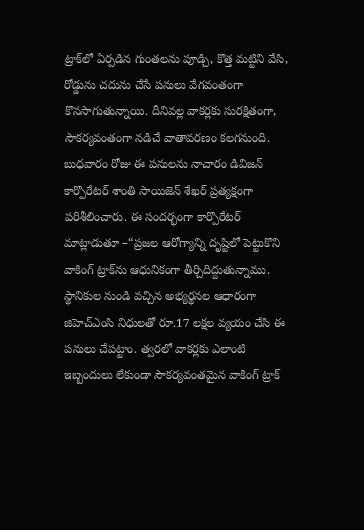ట్రాక్‌లో ఏర్పడిన గుంతలను పూడ్చి, కొత్త మట్టిని వేసి, రోడ్డును చదును చేసే పనులు వేగవంతంగా కొనసాగుతున్నాయి. దీనివల్ల వాకర్లకు సురక్షితంగా, సౌకర్యవంతంగా నడిచే వాతావరణం కలగనుంది.
బుధవారం రోజు ఈ పనులను నాచారం డివిజన్ కార్పొరేటర్ శాంతి సాయిజెన్ శేఖర్ ప్రత్యక్షంగా పరిశీలించారు. ఈ సందర్భంగా కార్పొరేటర్ మాట్లాడుతూ –“ప్రజల ఆరోగ్యాన్ని దృష్టిలో పెట్టుకొని వాకింగ్ ట్రాక్‌ను ఆధునికంగా తీర్చిదిద్దుతున్నాము. స్థానికుల నుండి వచ్చిన అభ్యర్థనల ఆధారంగా జిహెచ్ఎంసి నిధులతో రూ.17 లక్షల వ్యయం చేసి ఈ పనులు చేపట్టాం. త్వరలో వాకర్లకు ఎలాంటి ఇబ్బందులు లేకుండా సౌకర్యవంతమైన వాకింగ్ ట్రాక్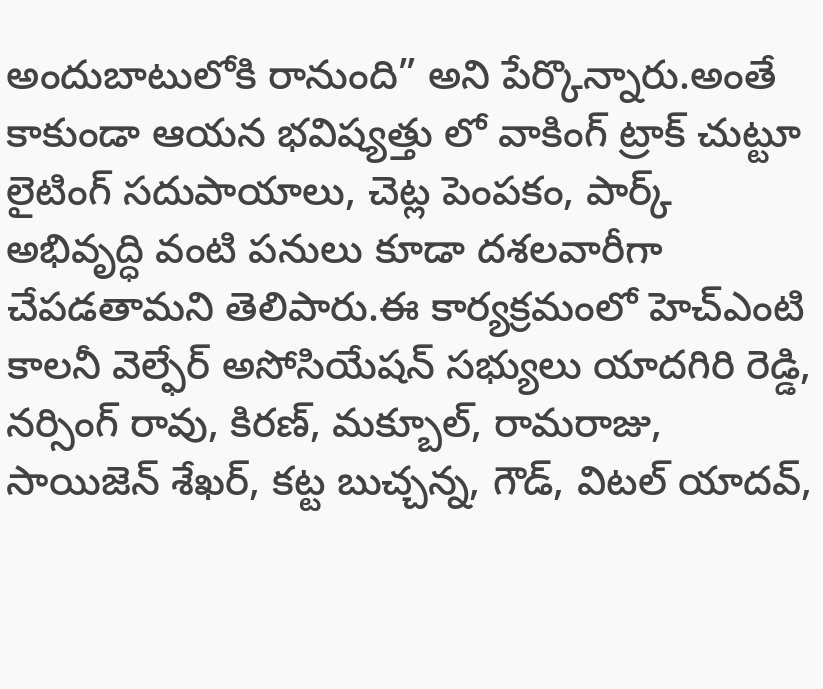అందుబాటులోకి రానుంది” అని పేర్కొన్నారు.అంతే కాకుండా ఆయన భవిష్యత్తు లో వాకింగ్ ట్రాక్ చుట్టూ లైటింగ్ సదుపాయాలు, చెట్ల పెంపకం, పార్క్ అభివృద్ధి వంటి పనులు కూడా దశలవారీగా చేపడతామని తెలిపారు.ఈ కార్యక్రమంలో హెచ్ఎంటి కాలనీ వెల్ఫేర్ అసోసియేషన్ సభ్యులు యాదగిరి రెడ్డి, నర్సింగ్ రావు, కిరణ్, మక్బూల్, రామరాజు, సాయిజెన్ శేఖర్, కట్ట బుచ్చన్న, గౌడ్, విటల్ యాదవ్,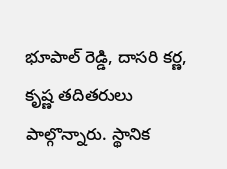భూపాల్ రెడ్డి, దాసరి కర్ణ, కృష్ణ తదితరులు పాల్గొన్నారు. స్థానిక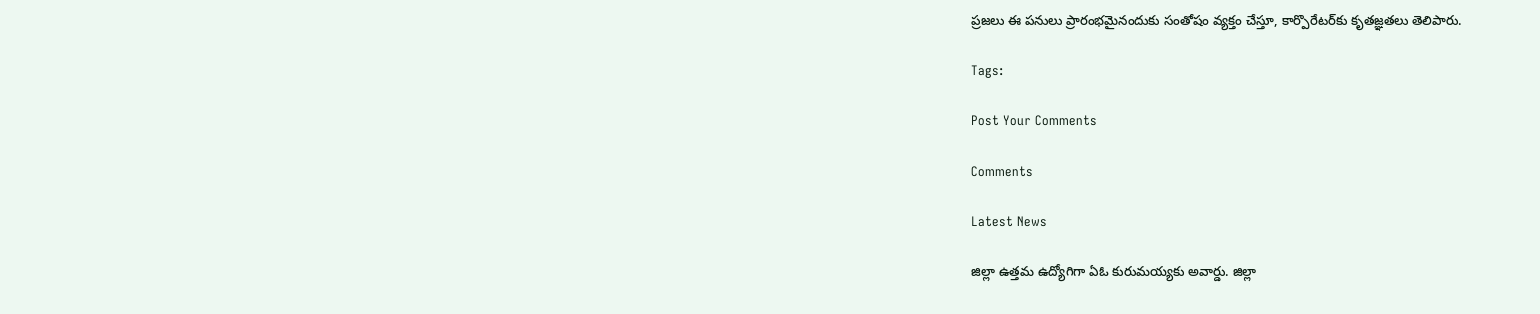ప్రజలు ఈ పనులు ప్రారంభమైనందుకు సంతోషం వ్యక్తం చేస్తూ, కార్పొరేటర్‌కు కృతజ్ఞతలు తెలిపారు.

Tags:

Post Your Comments

Comments

Latest News

జిల్లా ఉత్తమ ఉద్యోగిగా ఏఓ కురుమయ్యకు అవార్డు. జిల్లా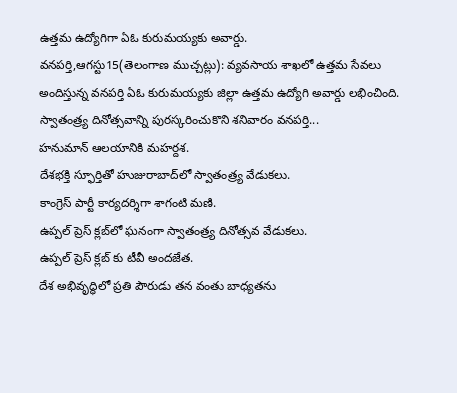ఉత్తమ ఉద్యోగిగా ఏఓ కురుమయ్యకు అవార్డు.
వనపర్తి,ఆగస్టు15(తెలంగాణ ముచ్చట్లు): వ్యవసాయ శాఖలో ఉత్తమ సేవలు అందిస్తున్న వనపర్తి ఏఓ కురుమయ్యకు జిల్లా ఉత్తమ ఉద్యోగి అవార్డు లభించింది. స్వాతంత్ర్య దినోత్సవాన్ని పురస్కరించుకొని శనివారం వనపర్తి...
హనుమాన్ ఆలయానికి మహర్దశ.
దేశభక్తి స్ఫూర్తితో హుజురాబాద్‌లో స్వాతంత్ర్య వేడుకలు.
కాంగ్రెస్ పార్టీ కార్యదర్శిగా శాగంటి మణి.
ఉప్పల్ ప్రెస్ క్లబ్‌లో ఘనంగా స్వాతంత్ర్య దినోత్సవ వేడుకలు.
ఉప్పల్ ప్రెస్ క్లబ్‌ కు టీవీ అందజేత.
దేశ అభివృద్ధిలో ప్రతి పౌరుడు తన వంతు బాధ్యతను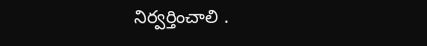నిర్వర్తించాలి .